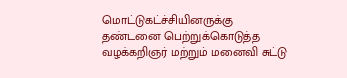மொட்டுகட்ச்சியினருக்கு தண்டனை பெற்றுக்கொடுத்த வழக்கறிஞர் மற்றும் மனைவி சுட்டு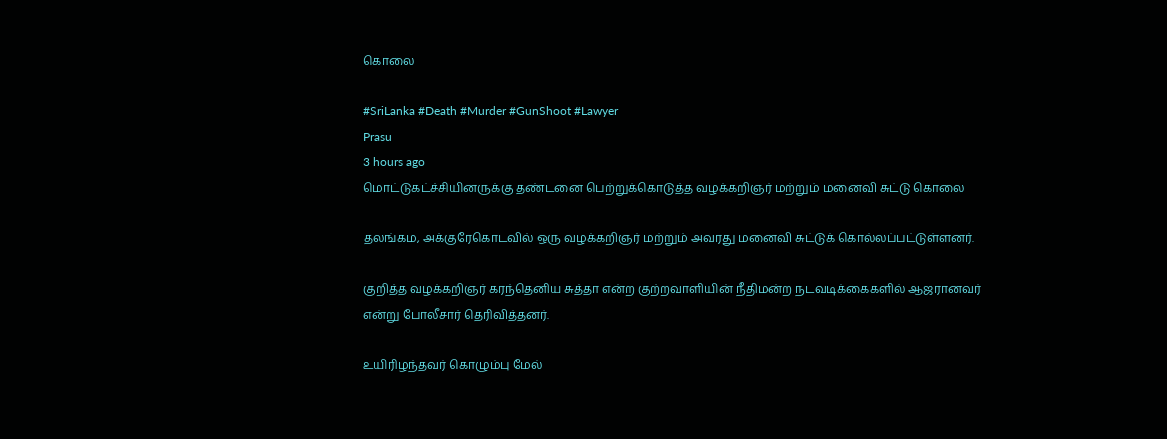கொலை

#SriLanka #Death #Murder #GunShoot #Lawyer
Prasu
3 hours ago
மொட்டுகட்ச்சியினருக்கு தண்டனை பெற்றுக்கொடுத்த வழக்கறிஞர் மற்றும் மனைவி சுட்டு கொலை

தலங்கம, அக்குரேகொடவில் ஒரு வழக்கறிஞர் மற்றும் அவரது மனைவி சுட்டுக் கொல்லப்பட்டுள்ளனர்.

குறித்த வழக்கறிஞர் கரந்தெனிய சுத்தா என்ற குற்றவாளியின் நீதிமன்ற நடவடிக்கைகளில் ஆஜரானவர் என்று போலீசார் தெரிவித்தனர்.

உயிரிழந்தவர் கொழும்பு மேல்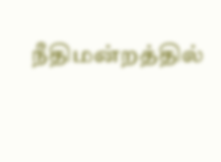நீதிமன்றத்தில்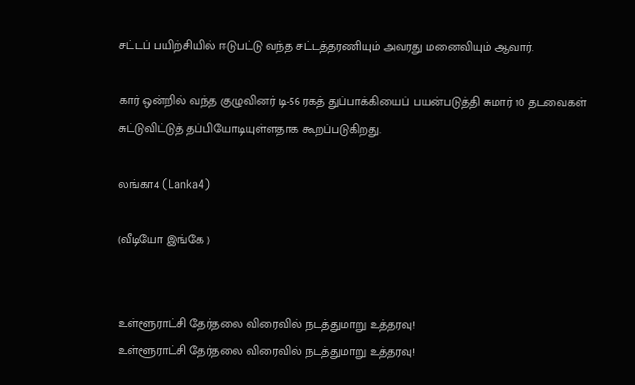சட்டப் பயிற்சியில் ஈடுபட்டு வந்த சட்டத்தரணியும் அவரது மனைவியும் ஆவார்.

கார் ஒன்றில் வந்த குழுவினர் டி-56 ரகத் துப்பாக்கியைப் பயன்படுத்தி சுமார் 10 தடவைகள் சுட்டுவிட்டுத் தப்பியோடியுள்ளதாக கூறப்படுகிறது.

லங்கா4 (Lanka4)

(வீடியோ இங்கே )


உள்ளூராட்சி தேர்தலை விரைவில் நடத்துமாறு உத்தரவு!
உள்ளூராட்சி தேர்தலை விரைவில் நடத்துமாறு உத்தரவு!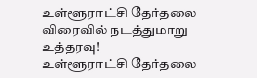உள்ளூராட்சி தேர்தலை விரைவில் நடத்துமாறு உத்தரவு!
உள்ளூராட்சி தேர்தலை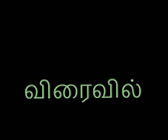விரைவில்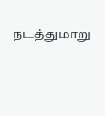நடத்துமாறு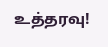உத்தரவு!